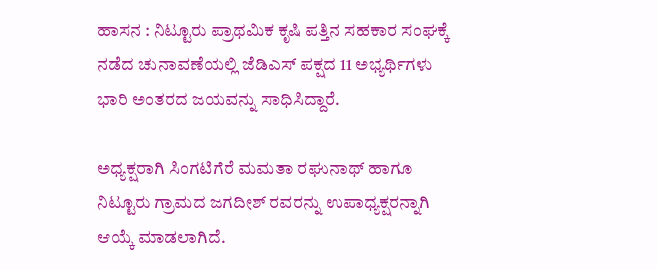ಹಾಸನ : ನಿಟ್ಟೂರು ಪ್ರಾಥಮಿಕ ಕೃಷಿ ಪತ್ತಿನ ಸಹಕಾರ ಸಂಘಕ್ಕೆ ನಡೆದ ಚುನಾವಣೆಯಲ್ಲಿ ಜೆಡಿಎಸ್ ಪಕ್ಷದ 11 ಅಭ್ಯರ್ಥಿಗಳು ಭಾರಿ ಅಂತರದ ಜಯವನ್ನು ಸಾಧಿಸಿದ್ದಾರೆ.

ಅಧ್ಯಕ್ಷರಾಗಿ ಸಿಂಗಟಿಗೆರೆ ಮಮತಾ ರಘುನಾಥ್ ಹಾಗೂ ನಿಟ್ಟೂರು ಗ್ರಾಮದ ಜಗದೀಶ್ ರವರನ್ನು ಉಪಾಧ್ಯಕ್ಷರನ್ನಾಗಿ ಆಯ್ಕೆ ಮಾಡಲಾಗಿದೆ.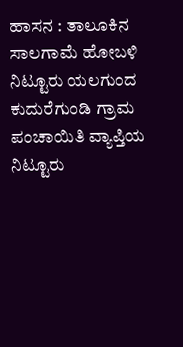ಹಾಸನ : ತಾಲೂಕಿನ ಸಾಲಗಾಮೆ ಹೋಬಳಿ ನಿಟ್ಟೂರು ಯಲಗುಂದ ಕುದುರೆಗುಂಡಿ ಗ್ರಾಮ ಪಂಚಾಯಿತಿ ವ್ಯಾಪ್ತಿಯ ನಿಟ್ಟೂರು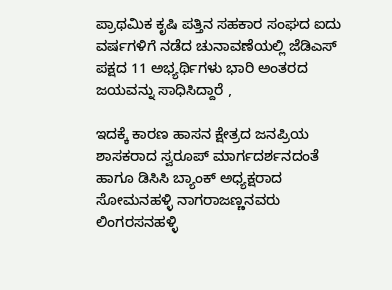ಪ್ರಾಥಮಿಕ ಕೃಷಿ ಪತ್ತಿನ ಸಹಕಾರ ಸಂಘದ ಐದು ವರ್ಷಗಳಿಗೆ ನಡೆದ ಚುನಾವಣೆಯಲ್ಲಿ ಜೆಡಿಎಸ್ ಪಕ್ಷದ 11 ಅಭ್ಯರ್ಥಿಗಳು ಭಾರಿ ಅಂತರದ ಜಯವನ್ನು ಸಾಧಿಸಿದ್ದಾರೆ ,

ಇದಕ್ಕೆ ಕಾರಣ ಹಾಸನ ಕ್ಷೇತ್ರದ ಜನಪ್ರಿಯ ಶಾಸಕರಾದ ಸ್ವರೂಪ್ ಮಾರ್ಗದರ್ಶನದಂತೆ ಹಾಗೂ ಡಿಸಿಸಿ ಬ್ಯಾಂಕ್ ಅಧ್ಯಕ್ಷರಾದ ಸೋಮನಹಳ್ಳಿ ನಾಗರಾಜಣ್ಣನವರು ಲಿಂಗರಸನಹಳ್ಳಿ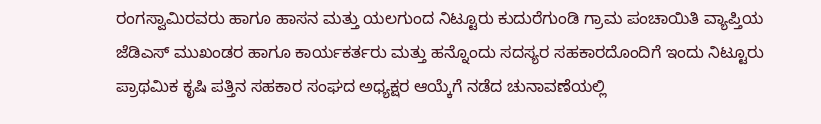ರಂಗಸ್ವಾಮಿರವರು ಹಾಗೂ ಹಾಸನ ಮತ್ತು ಯಲಗುಂದ ನಿಟ್ಟೂರು ಕುದುರೆಗುಂಡಿ ಗ್ರಾಮ ಪಂಚಾಯಿತಿ ವ್ಯಾಪ್ತಿಯ ಜೆಡಿಎಸ್ ಮುಖಂಡರ ಹಾಗೂ ಕಾರ್ಯಕರ್ತರು ಮತ್ತು ಹನ್ನೊಂದು ಸದಸ್ಯರ ಸಹಕಾರದೊಂದಿಗೆ ಇಂದು ನಿಟ್ಟೂರು ಪ್ರಾಥಮಿಕ ಕೃಷಿ ಪತ್ತಿನ ಸಹಕಾರ ಸಂಘದ ಅಧ್ಯಕ್ಷರ ಆಯ್ಕೆಗೆ ನಡೆದ ಚುನಾವಣೆಯಲ್ಲಿ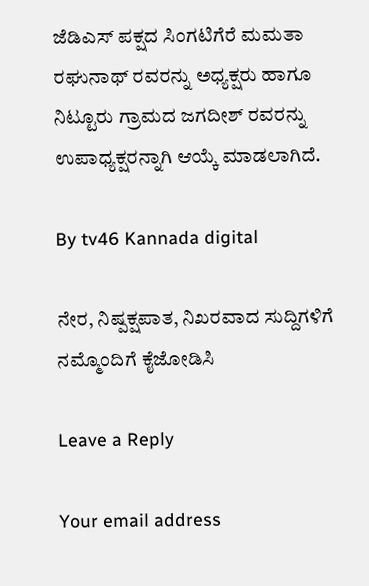ಜೆಡಿಎಸ್ ಪಕ್ಷದ ಸಿಂಗಟಿಗೆರೆ ಮಮತಾ ರಘುನಾಥ್ ರವರನ್ನು ಅಧ್ಯಕ್ಷರು ಹಾಗೂ ನಿಟ್ಟೂರು ಗ್ರಾಮದ ಜಗದೀಶ್ ರವರನ್ನು ಉಪಾಧ್ಯಕ್ಷರನ್ನಾಗಿ ಆಯ್ಕೆ ಮಾಡಲಾಗಿದೆ.

By tv46 Kannada digital

ನೇರ, ನಿಷ್ಪಕ್ಷಪಾತ, ನಿಖರವಾದ ಸುದ್ದಿಗಳಿಗೆ ನಮ್ಮೊಂದಿಗೆ ಕೈಜೋಡಿಸಿ

Leave a Reply

Your email address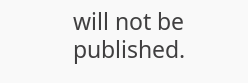will not be published.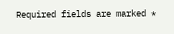Required fields are marked *